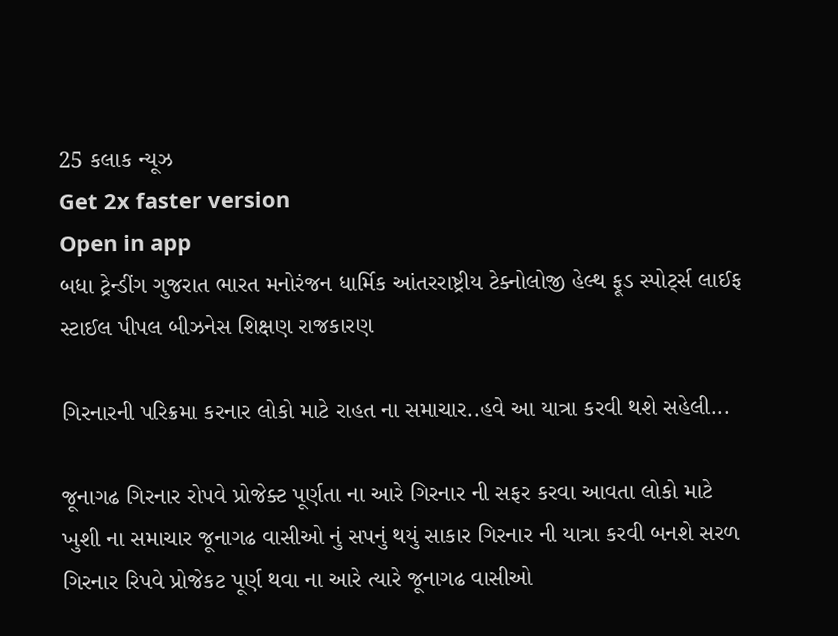25 કલાક ન્યૂઝ
Get 2x faster version
Open in app
બધા ટ્રેન્ડીંગ ગુજરાત ભારત મનોરંજન ધાર્મિક આંતરરાષ્ટ્રીય ટેક્નોલોજી હેલ્થ ફૂડ સ્પોર્ટ્સ લાઈફ સ્ટાઈલ પીપલ બીઝનેસ શિક્ષણ રાજકારણ

ગિરનારની પરિક્રમા કરનાર લોકો માટે રાહત ના સમાચાર..હવે આ યાત્રા કરવી થશે સહેલી...

જૂનાગઢ ગિરનાર રોપવે પ્રોજેક્ટ પૂર્ણતા ના આરે ગિરનાર ની સફર કરવા આવતા લોકો માટે ખુશી ના સમાચાર જૂનાગઢ વાસીઓ નું સપનું થયું સાકાર ગિરનાર ની યાત્રા કરવી બનશે સરળ ગિરનાર રિપવે પ્રોજેકટ પૂર્ણ થવા ના આરે ત્યારે જૂનાગઢ વાસીઓ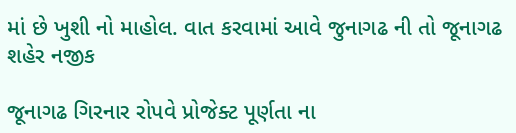માં છે ખુશી નો માહોલ. વાત કરવામાં આવે જુનાગઢ ની તો જૂનાગઢ શહેર નજીક

જૂનાગઢ ગિરનાર રોપવે પ્રોજેક્ટ પૂર્ણતા ના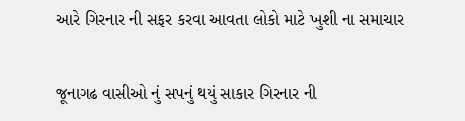આરે ગિરનાર ની સફર કરવા આવતા લોકો માટે ખુશી ના સમાચાર

જૂનાગઢ વાસીઓ નું સપનું થયું સાકાર ગિરનાર ની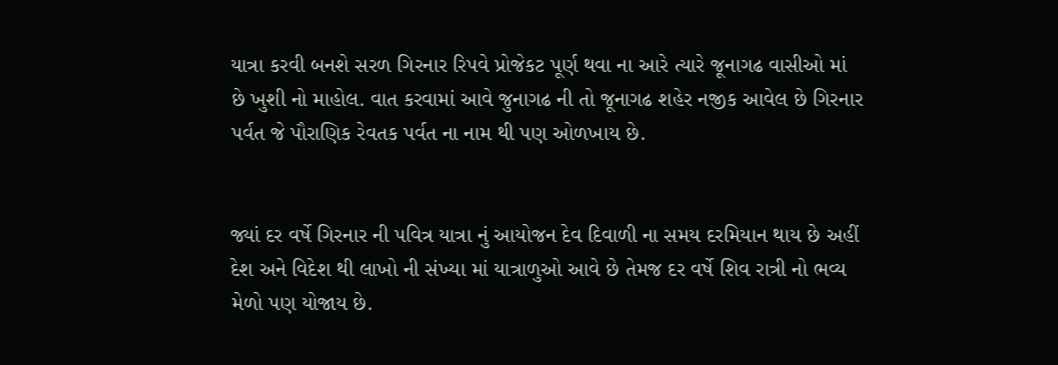યાત્રા કરવી બનશે સરળ ગિરનાર રિપવે પ્રોજેકટ પૂર્ણ થવા ના આરે ત્યારે જૂનાગઢ વાસીઓ માં છે ખુશી નો માહોલ. વાત કરવામાં આવે જુનાગઢ ની તો જૂનાગઢ શહેર નજીક આવેલ છે ગિરનાર પર્વત જે પૌરાણિક રેવતક પર્વત ના નામ થી પણ ઓળખાય છે.


જ્યાં દર વર્ષે ગિરનાર ની પવિત્ર યાત્રા નું આયોજન દેવ દિવાળી ના સમય દરમિયાન થાય છે અહીં દેશ અને વિદેશ થી લાખો ની સંખ્યા માં યાત્રાળુઓ આવે છે તેમજ દર વર્ષે શિવ રાત્રી નો ભવ્ય મેળો પણ યોજાય છે.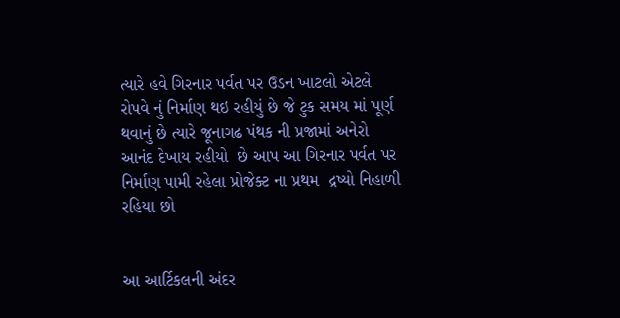ત્યારે હવે ગિરનાર પર્વત પર ઉડન ખાટલો એટલે રોપવે નું નિર્માણ થઇ રહીયું છે જે ટુક સમય માં પૂર્ણ થવાનું છે ત્યારે જૂનાગઢ પંથક ની પ્રજામાં અનેરો આનંદ દેખાય રહીયો  છે આપ આ ગિરનાર પર્વત પર નિર્માણ પામી રહેલા પ્રોજેક્ટ ના પ્રથમ  દ્રષ્યો નિહાળી રહિયા છો


આ આર્ટિકલની અંદર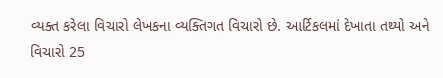વ્યક્ત કરેલા વિચારો લેખકના વ્યક્તિગત વિચારો છે. આર્ટિકલમાં દેખાતા તથ્યો અને વિચારો 25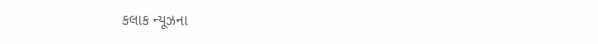કલાક ન્યૂઝના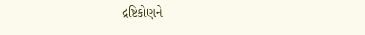દ્રષ્ટિકોણને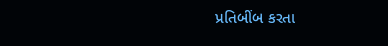પ્રતિબીંબ કરતા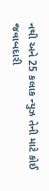નથી અને 25 કલાક ન્યુઝ તેની માટે કોઈ જવાબદારી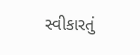સ્વીકારતું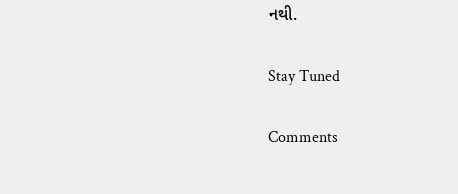નથી.

Stay Tuned

Comments